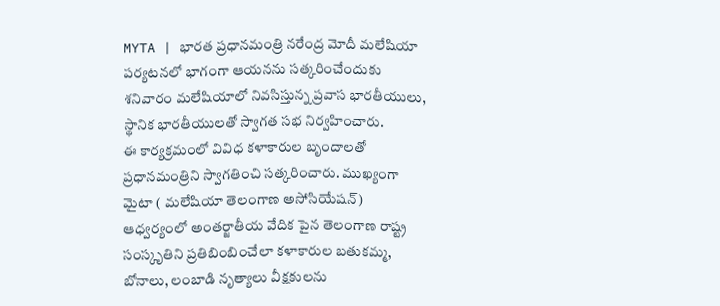MYTA | భారత ప్రధానమంత్రి నరేంద్ర మోదీ మలేషియా పర్యటనలో భాగంగా ఆయనను సత్కరించేందుకు శనివారం మలేషియాలో నివసిస్తున్న ప్రవాస భారతీయులు, స్థానిక భారతీయులతో స్వాగత సభ నిర్వహించారు.
ఈ కార్యక్రమంలో వివిధ కళాకారుల బృందాలతో ప్రధానమంత్రిని స్వాగతించి సత్కరించారు. ముఖ్యంగా మైటా ( మలేషియా తెలంగాణ అసోసియేషన్) ఆధ్వర్యంలో అంతర్జాతీయ వేదిక పైన తెలంగాణ రాష్ట్ర సంస్కృతిని ప్రతిబింబించేలా కళాకారుల బతుకమ్మ, బోనాలు, లంబాడి నృత్యాలు వీక్షకులను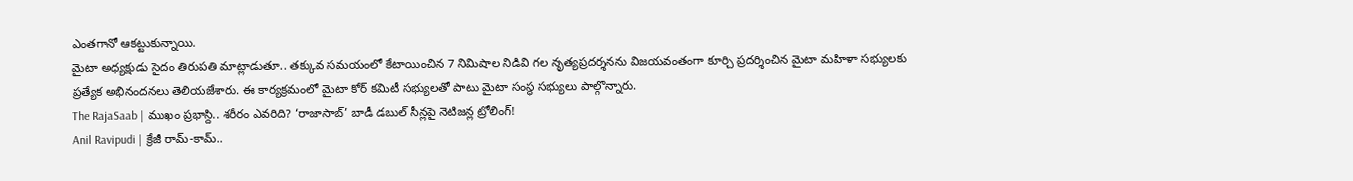ఎంతగానో ఆకట్టుకున్నాయి.
మైటా అధ్యక్షుడు సైదం తిరుపతి మాట్లాడుతూ.. తక్కువ సమయంలో కేటాయించిన 7 నిమిషాల నిడివి గల నృత్యప్రదర్శనను విజయవంతంగా కూర్చి ప్రదర్శించిన మైటా మహిళా సభ్యులకు ప్రత్యేక అభినందనలు తెలియజేశారు. ఈ కార్యక్రమంలో మైటా కోర్ కమిటీ సభ్యులతో పాటు మైటా సంస్థ సభ్యులు పాల్గొన్నారు.
The RajaSaab | ముఖం ప్రభాస్ది.. శరీరం ఎవరిది? ‘రాజాసాబ్’ బాడీ డబుల్ సీన్లపై నెటిజన్ల ట్రోలింగ్!
Anil Ravipudi | క్రేజీ రామ్-కామ్..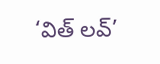‘విత్ లవ్’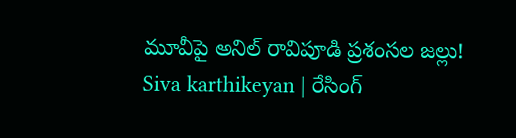మూవీపై అనిల్ రావిపూడి ప్రశంసల జల్లు!
Siva karthikeyan | రేసింగ్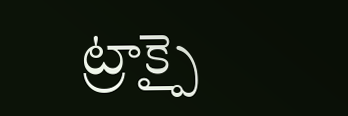ట్రాక్పై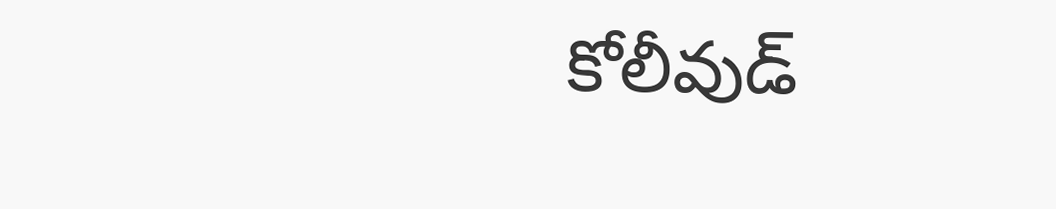కోలీవుడ్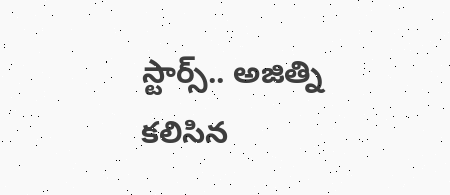స్టార్స్.. అజిత్ని కలిసిన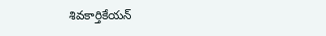శివకార్తికేయన్